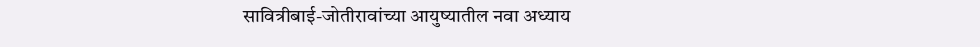सावित्रीबाई-जोतीरावांच्या आयुष्यातील नवा अध्याय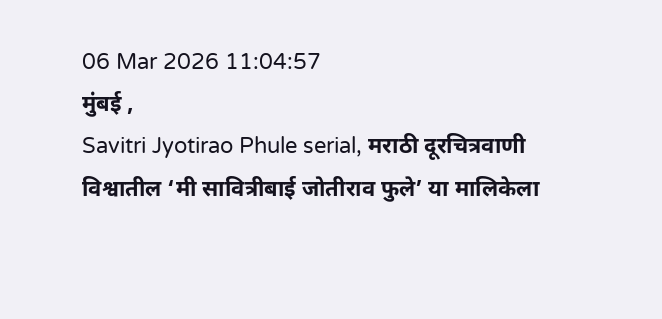06 Mar 2026 11:04:57
मुंबई ,
Savitri Jyotirao Phule serial, मराठी दूरचित्रवाणी विश्वातील ‘मी सावित्रीबाई जोतीराव फुले’ या मालिकेला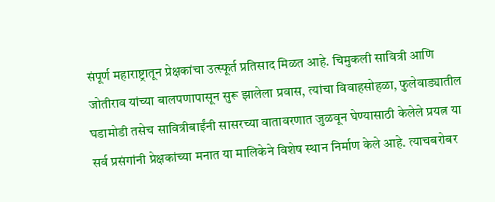संपूर्ण महाराष्ट्रातून प्रेक्षकांचा उत्स्फूर्त प्रतिसाद मिळत आहे. चिमुकली सावित्री आणि जोतीराव यांच्या बालपणापासून सुरू झालेला प्रवास, त्यांचा विवाहसोहळा, फुलेवाड्यातील घडामोडी तसेच सावित्रीबाईंनी सासरच्या वातावरणात जुळवून घेण्यासाठी केलेले प्रयत्न या सर्व प्रसंगांनी प्रेक्षकांच्या मनात या मालिकेने विशेष स्थान निर्माण केले आहे. त्याचबरोबर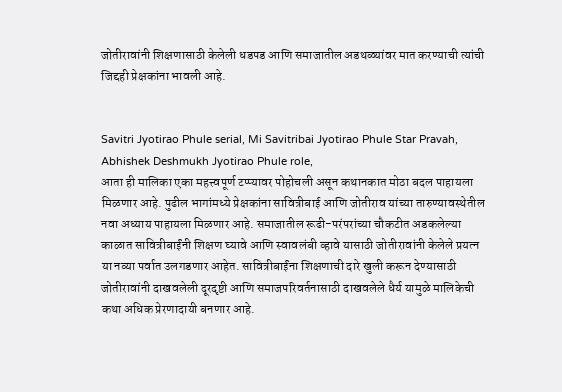जोतीरावांनी शिक्षणासाठी केलेली धडपड आणि समाजातील अडथळ्यांवर मात करण्याची त्यांची जिद्दही प्रेक्षकांना भावली आहे.


Savitri Jyotirao Phule serial, Mi Savitribai Jyotirao Phule Star Pravah, Abhishek Deshmukh Jyotirao Phule role,
आता ही मालिका एका महत्त्वपूर्ण टप्प्यावर पोहोचली असून कथानकात मोठा बदल पाहायला मिळणार आहे. पुढील भागांमध्ये प्रेक्षकांना सावित्रीबाई आणि जोतीराव यांच्या तारुण्यावस्थेतील नवा अध्याय पाहायला मिळणार आहे. समाजातील रूढी-परंपरांच्या चौकटीत अडकलेल्या काळात सावित्रीबाईंनी शिक्षण घ्यावे आणि स्वावलंबी व्हावे यासाठी जोतीरावांनी केलेले प्रयत्न या नव्या पर्वात उलगडणार आहेत. सावित्रीबाईंना शिक्षणाची दारे खुली करून देण्यासाठी जोतीरावांनी दाखवलेली दूरदृष्टी आणि समाजपरिवर्तनासाठी दाखवलेले धैर्य यामुळे मालिकेची कथा अधिक प्रेरणादायी बनणार आहे.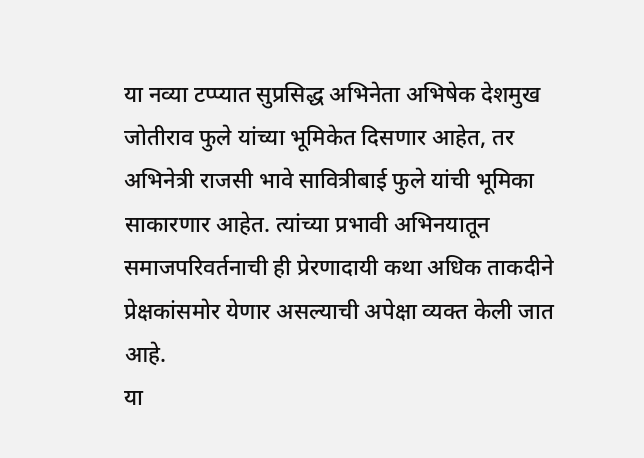या नव्या टप्प्यात सुप्रसिद्ध अभिनेता अभिषेक देशमुख जोतीराव फुले यांच्या भूमिकेत दिसणार आहेत, तर अभिनेत्री राजसी भावे सावित्रीबाई फुले यांची भूमिका साकारणार आहेत. त्यांच्या प्रभावी अभिनयातून समाजपरिवर्तनाची ही प्रेरणादायी कथा अधिक ताकदीने प्रेक्षकांसमोर येणार असल्याची अपेक्षा व्यक्त केली जात आहे.
या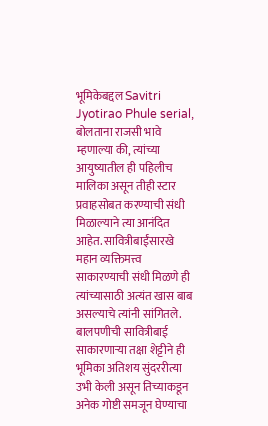भूमिकेबद्दल Savitri Jyotirao Phule serial, बोलताना राजसी भावे म्हणाल्या की, त्यांच्या आयुष्यातील ही पहिलीच मालिका असून तीही स्टार प्रवाहसोबत करण्याची संधी मिळाल्याने त्या आनंदित आहेत. सावित्रीबाईंसारखे महान व्यक्तिमत्त्व साकारण्याची संधी मिळणे ही त्यांच्यासाठी अत्यंत खास बाब असल्याचे त्यांनी सांगितले. बालपणीची सावित्रीबाई साकारणाऱ्या तक्षा शेट्टीने ही भूमिका अतिशय सुंदररीत्या उभी केली असून तिच्याकडून अनेक गोष्टी समजून घेण्याचा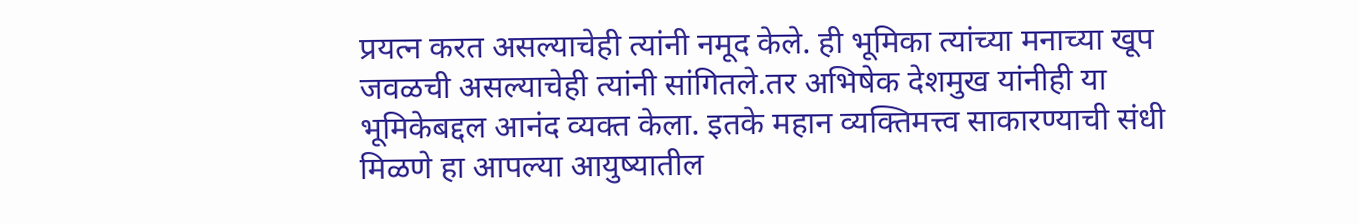प्रयत्न करत असल्याचेही त्यांनी नमूद केले. ही भूमिका त्यांच्या मनाच्या खूप जवळची असल्याचेही त्यांनी सांगितले.तर अभिषेक देशमुख यांनीही या भूमिकेबद्दल आनंद व्यक्त केला. इतके महान व्यक्तिमत्त्व साकारण्याची संधी मिळणे हा आपल्या आयुष्यातील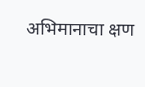अभिमानाचा क्षण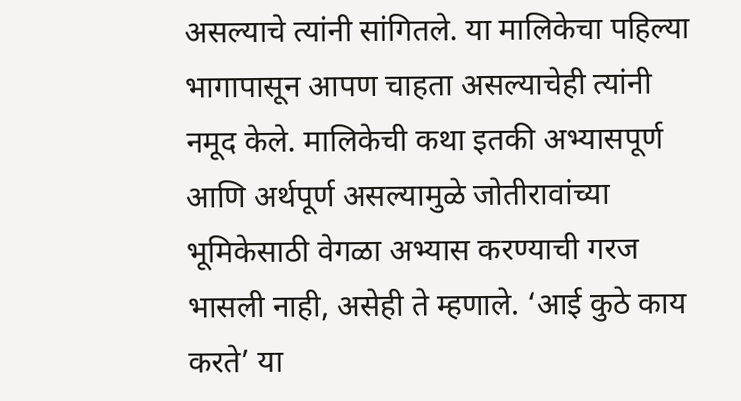असल्याचे त्यांनी सांगितले. या मालिकेचा पहिल्या भागापासून आपण चाहता असल्याचेही त्यांनी नमूद केले. मालिकेची कथा इतकी अभ्यासपूर्ण आणि अर्थपूर्ण असल्यामुळे जोतीरावांच्या भूमिकेसाठी वेगळा अभ्यास करण्याची गरज भासली नाही, असेही ते म्हणाले. ‘आई कुठे काय करते’ या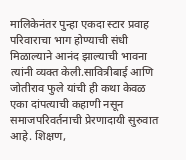मालिकेनंतर पुन्हा एकदा स्टार प्रवाह परिवाराचा भाग होण्याची संधी मिळाल्याने आनंद झाल्याची भावना त्यांनी व्यक्त केली.सावित्रीबाई आणि जोतीराव फुले यांची ही कथा केवळ एका दांपत्याची कहाणी नसून समाजपरिवर्तनाची प्रेरणादायी सुरुवात आहे. शिक्षण,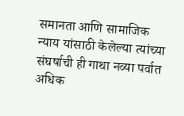समानता आणि सामाजिक न्याय यांसाठी केलेल्या त्यांच्या संघर्षाची ही गाथा नव्या पर्वात अधिक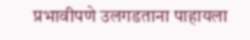प्रभावीपणे उलगडताना पाहायला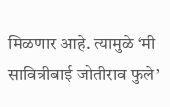मिळणार आहे. त्यामुळे ‘मी सावित्रीबाई जोतीराव फुले’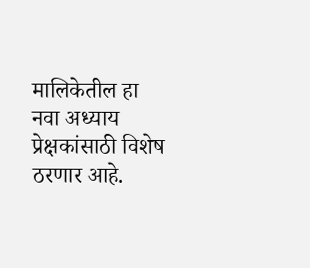मालिकेतील हा नवा अध्याय प्रेक्षकांसाठी विशेष ठरणार आहे.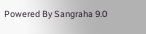Powered By Sangraha 9.0